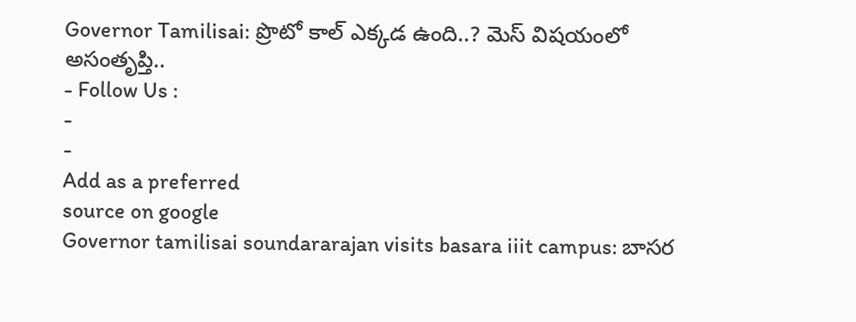Governor Tamilisai: ప్రొటో కాల్ ఎక్కడ ఉంది..? మెస్ విషయంలో అసంతృప్తి..
- Follow Us :
-
-
Add as a preferred
source on google
Governor tamilisai soundararajan visits basara iiit campus: బాసర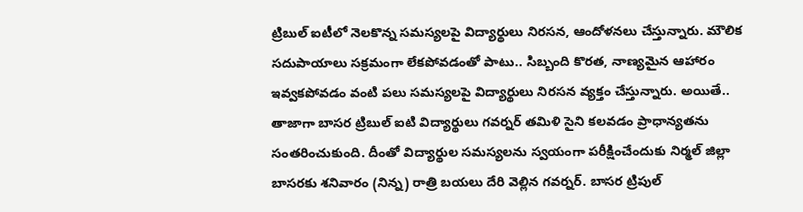ట్రిబుల్ ఐటీలో నెలకొన్న సమస్యలపై విద్యార్థులు నిరసన, ఆందోళనలు చేస్తున్నారు. మౌలిక సదుపాయాలు సక్రమంగా లేకపోవడంతో పాటు.. సిబ్బంది కొరత, నాణ్యమైన ఆహారం ఇవ్వకపోవడం వంటి పలు సమస్యలపై విద్యార్థులు నిరసన వ్యక్తం చేస్తున్నారు. అయితే.. తాజాగా బాసర ట్రిబుల్ ఐటి విద్యార్థులు గవర్నర్ తమిళి సైని కలవడం ప్రాధాన్యతను సంతరించుకుంది. దీంతో విద్యార్థుల సమస్యలను స్వయంగా పరీక్షించేందుకు నిర్మల్ జిల్లా బాసరకు శనివారం (నిన్న) రాత్రి బయలు దేరి వెల్లిన గవర్నర్. బాసర ట్రిపుల్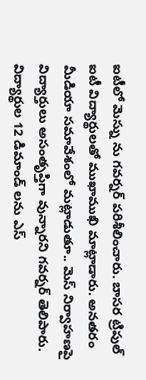ఐటీలో మెస్ను ను గవర్నర్ పరిశీలించారు. బాసర ట్రిపుల్ ఐటీ విద్యార్థులతో ముఖాముఖి మాట్లాడారు. అనతరం మీడియా సమావేశంలో మట్లాడుతూ.. మెస్ నిర్వాహణపై విద్యార్తులు అసంతృప్తిగా వున్నారని గవర్నర్ తెలిపారు. విద్యార్థుల 12 డిమాండ్ లను ఎస్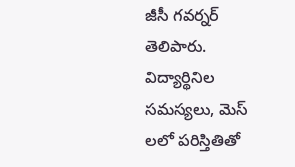జీసీ గవర్నర్ తెలిపారు. విద్యార్థినిల సమస్యలు, మెస్ లలో పరిస్తితితో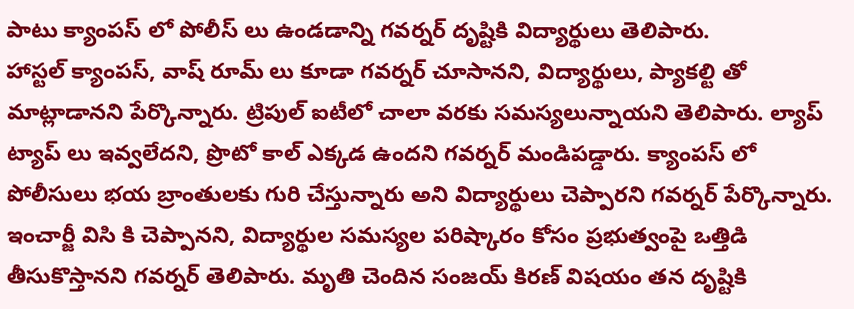పాటు క్యాంపస్ లో పోలీస్ లు ఉండడాన్ని గవర్నర్ దృష్టికి విద్యార్థులు తెలిపారు.
హాస్టల్ క్యాంపస్, వాష్ రూమ్ లు కూడా గవర్నర్ చూసానని, విద్యార్థులు, ప్యాకల్టి తో మాట్లాడానని పేర్కొన్నారు. ట్రిపుల్ ఐటీలో చాలా వరకు సమస్యలున్నాయని తెలిపారు. ల్యాప్ ట్యాప్ లు ఇవ్వలేదని, ప్రొటో కాల్ ఎక్కడ ఉందని గవర్నర్ మండిపడ్డారు. క్యాంపస్ లో పోలీసులు భయ బ్రాంతులకు గురి చేస్తున్నారు అని విద్యార్థులు చెప్పారని గవర్నర్ పేర్కొన్నారు. ఇంచార్జీ విసి కి చెప్పానని, విద్యార్థుల సమస్యల పరిష్కారం కోసం ప్రభుత్వంపై ఒత్తిడి తీసుకొస్తానని గవర్నర్ తెలిపారు. మృతి చెందిన సంజయ్ కిరణ్ విషయం తన దృష్టికి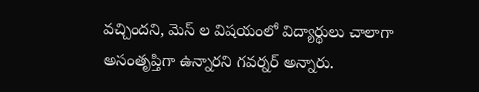వచ్చిందని, మెస్ ల విషయంలో విద్యార్థులు చాలాగా అసంతృప్తిగా ఉన్నారని గవర్నర్ అన్నారు.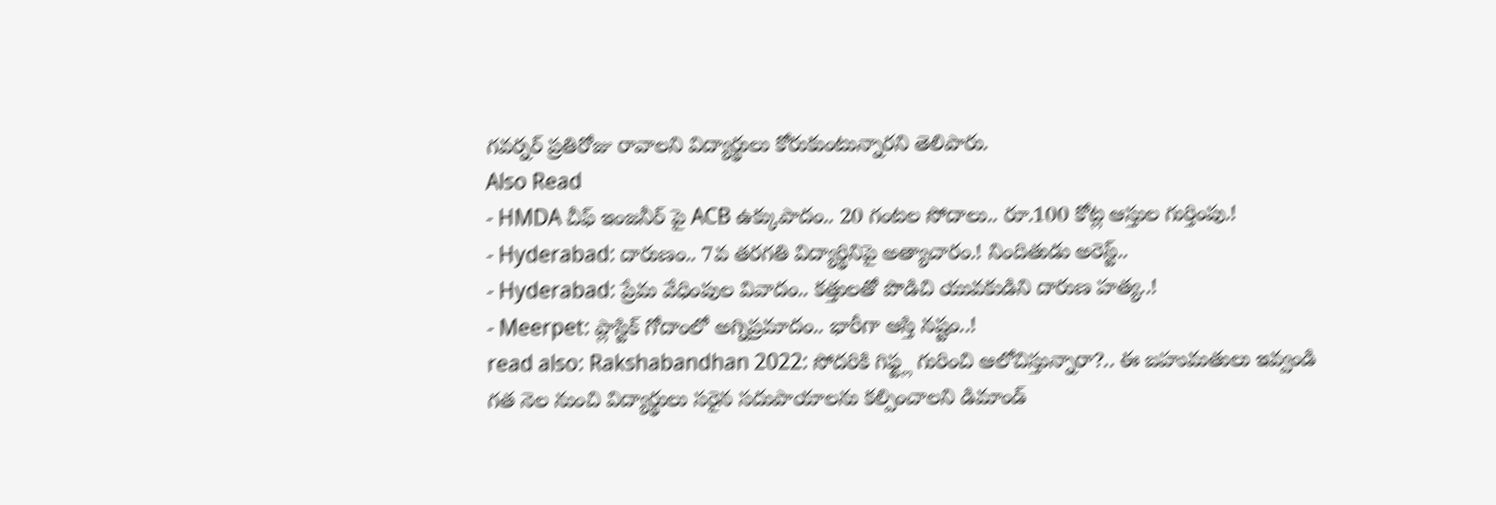గవర్నర్ ప్రతిరోజు రావాలని విద్యార్థులు కోరుకుంటున్నారని తెలిపారు.
Also Read
- HMDA చీఫ్ ఇంజనీర్ పై ACB ఉక్కుపాదం.. 20 గంటల సోదాలు.. రూ.100 కోట్ల ఆస్తుల గుర్తింపు.!
- Hyderabad: దారుణం.. 7వ తరగతి విద్యార్థినిపై అత్యాచారం.! నిందితుడు అరెస్ట్..
- Hyderabad: ప్రేమ వేధింపుల వివాదం.. కత్తులతో పొడిచి యువకుడిని దారుణ హత్య..!
- Meerpet: ప్లాస్టిక్ గోదాంలో అగ్నిప్రమాదం.. భారీగా ఆస్తి నష్టం..!
read also: Rakshabandhan 2022: సోదరికి గిఫ్ట్ల గురించి ఆలోచిస్తున్నారా?.. ఈ బహుమతులు ఇవ్వండి
గత నెల నుంచి విద్యార్థులు సరైన సదుపాయాలను కల్పించాలని డిమాండ్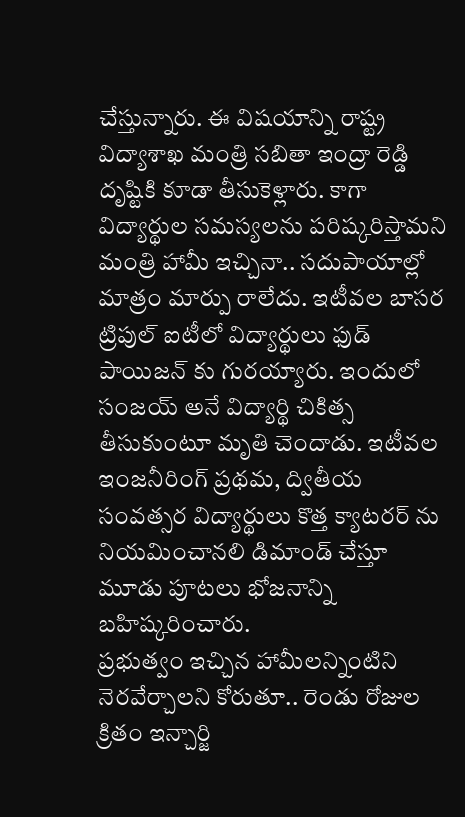చేస్తున్నారు. ఈ విషయాన్ని రాష్ట్ర విద్యాశాఖ మంత్రి సబితా ఇంద్రా రెడ్డి దృష్టికి కూడా తీసుకెళ్లారు. కాగా విద్యార్థుల సమస్యలను పరిష్కరిస్తామని మంత్రి హామీ ఇచ్చినా.. సదుపాయాల్లో మాత్రం మార్పు రాలేదు. ఇటీవల బాసర ట్రిపుల్ ఐటీలో విద్యార్థులు ఫుడ్ పాయిజన్ కు గురయ్యారు. ఇందులో సంజయ్ అనే విద్యార్థి చికిత్స తీసుకుంటూ మృతి చెందాడు. ఇటీవల ఇంజనీరింగ్ ప్రథమ, ద్వితీయ సంవత్సర విద్యార్థులు కొత్త క్యాటరర్ ను నియమించానలి డిమాండ్ చేస్తూ మూడు పూటలు భోజనాన్ని బహిష్కరించారు.
ప్రభుత్వం ఇచ్చిన హామీలన్నింటిని నెరవేర్చాలని కోరుతూ.. రెండు రోజుల క్రితం ఇన్చార్జి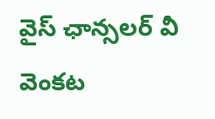వైస్ ఛాన్సలర్ వీ వెంకట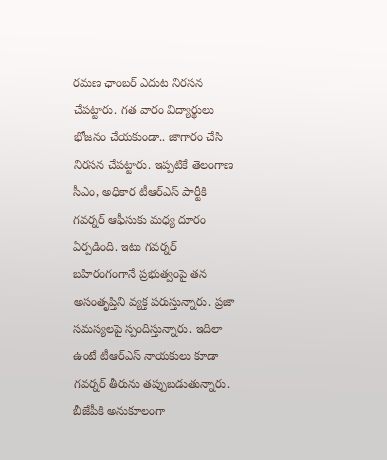రమణ ఛాంబర్ ఎదుట నిరసన చేపట్టారు. గత వారం విద్యార్థులు భోజనం చేయకుండా.. జాగారం చేసి నిరసన చేపట్టారు. ఇప్పటికే తెలంగాణ సీఎం, అధికార టీఆర్ఎస్ పార్టీకి గవర్నర్ ఆఫీసుకు మధ్య దూరం ఏర్పడింది. ఇటు గవర్నర్ బహిరంగంగానే ప్రభుత్వంపై తన అసంతృప్తిని వ్యక్త పరుస్తున్నారు. ప్రజా సమస్యలపై స్పందిస్తున్నారు. ఇదిలా ఉంటే టీఆర్ఎస్ నాయకులు కూడా గవర్నర్ తీరును తప్పుబడుతున్నారు. బీజేపీకి అనుకూలంగా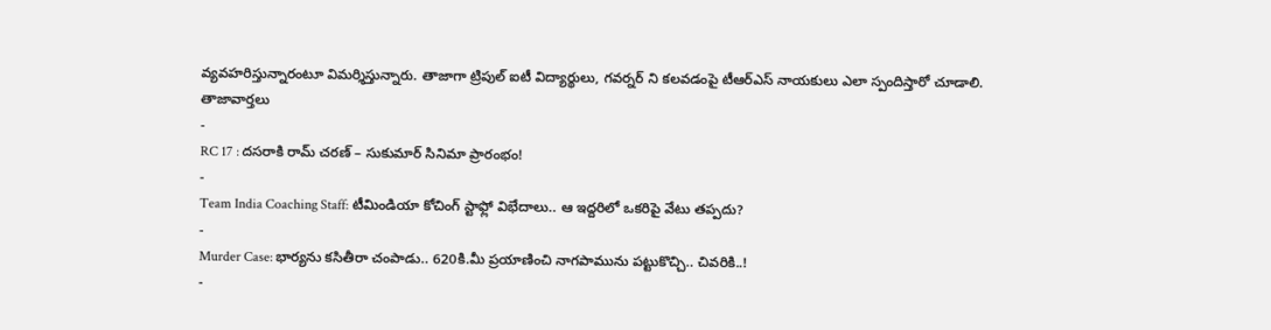వ్యవహరిస్తున్నారంటూ విమర్శిస్తున్నారు. తాజాగా ట్రిపుల్ ఐటీ విద్యార్థులు, గవర్నర్ ని కలవడంపై టీఆర్ఎస్ నాయకులు ఎలా స్పందిస్తారో చూడాలి.
తాజావార్తలు
-
RC 17 : దసరాకి రామ్ చరణ్ – సుకుమార్ సినిమా ప్రారంభం!
-
Team India Coaching Staff: టీమిండియా కోచింగ్ స్టాఫ్లో విభేదాలు.. ఆ ఇద్దరిలో ఒకరిపై వేటు తప్పదు?
-
Murder Case: భార్యను కసితీరా చంపాడు.. 620కి.మీ ప్రయాణించి నాగపామును పట్టుకొచ్చి.. చివరికి..!
-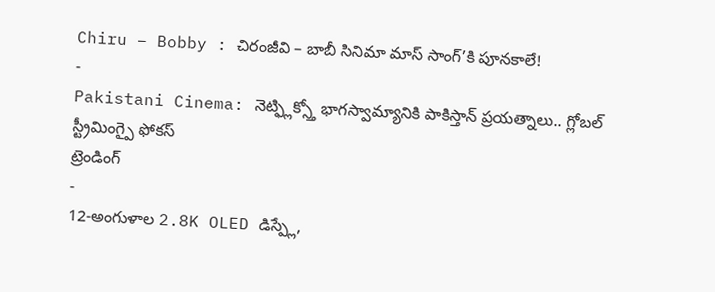Chiru – Bobby : చిరంజీవి – బాబీ సినిమా మాస్ సాంగ్’కి పూనకాలే!
-
Pakistani Cinema: నెట్ఫ్లిక్స్తో భాగస్వామ్యానికి పాకిస్తాన్ ప్రయత్నాలు.. గ్లోబల్ స్ట్రీమింగ్పై ఫోకస్
ట్రెండింగ్
-
12-అంగుళాల 2.8K OLED డిస్ప్లే,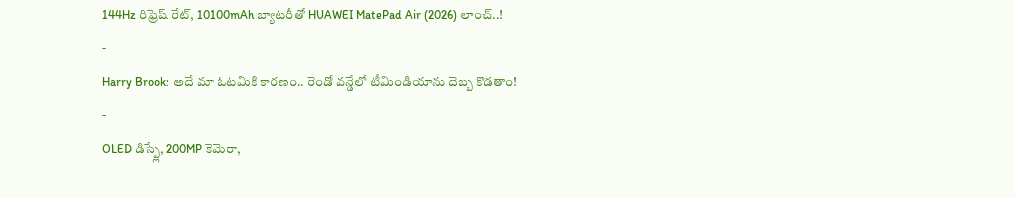144Hz రిఫ్రెష్ రేట్, 10100mAh బ్యాటరీతో HUAWEI MatePad Air (2026) లాంచ్..!
-
Harry Brook: అదే మా ఓటమికి కారణం.. రెండో వన్డేలో టీమిండియాను దెబ్బ కొడతాం!
-
OLED డిస్ప్లే, 200MP కెమెరా,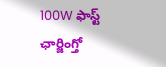100W ఫాస్ట్ ఛార్జింగ్తో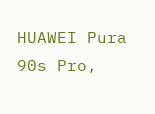HUAWEI Pura 90s Pro,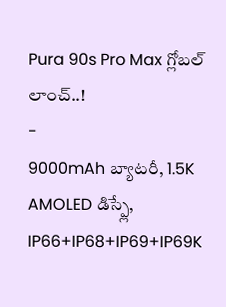Pura 90s Pro Max గ్లోబల్ లాంచ్..!
-
9000mAh బ్యాటరీ, 1.5K AMOLED డిస్ప్లే, IP66+IP68+IP69+IP69K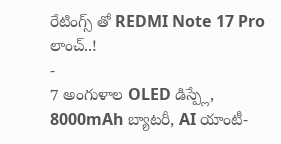రేటింగ్స్ తో REDMI Note 17 Pro లాంచ్..!
-
7 అంగుళాల OLED డిస్ప్లే, 8000mAh బ్యాటరీ, AI యాంటీ-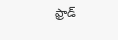ఫ్రాడ్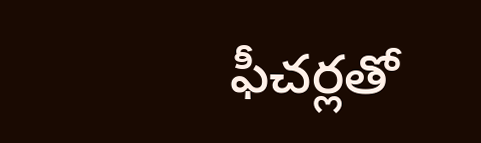ఫీచర్లతో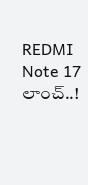REDMI Note 17 లాంచ్..!